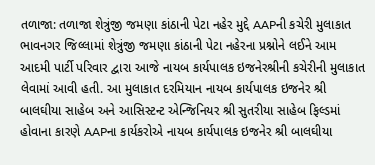તળાજા: તળાજા શેત્રુંજી જમણા કાંઠાની પેટા નહેર મુદ્દે AAPની કચેરી મુલાકાત
ભાવનગર જિલ્લામાં શેત્રુંજી જમણા કાંઠાની પેટા નહેરના પ્રશ્નોને લઈને આમ આદમી પાર્ટી પરિવાર દ્વારા આજે નાયબ કાર્યપાલક ઇજનેરશ્રીની કચેરીની મુલાકાત લેવામાં આવી હતી. આ મુલાકાત દરમિયાન નાયબ કાર્યપાલક ઇજનેર શ્રી બાલઘીયા સાહેબ અને આસિસ્ટન્ટ એન્જિનિયર શ્રી સુતરીયા સાહેબ ફિલ્ડમાં હોવાના કારણે AAPના કાર્યકરોએ નાયબ કાર્યપાલક ઇજનેર શ્રી બાલઘીયા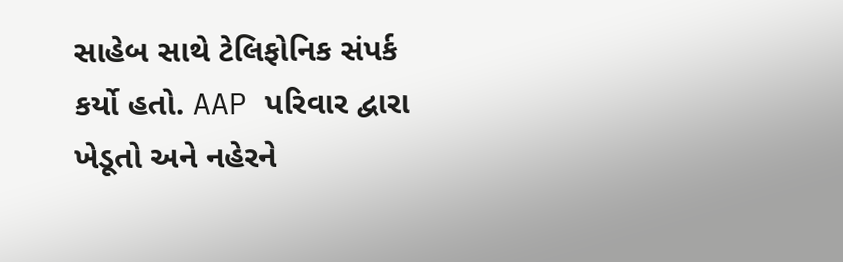સાહેબ સાથે ટેલિફોનિક સંપર્ક કર્યો હતો. AAP પરિવાર દ્વારા ખેડૂતો અને નહેરને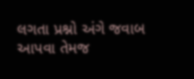લગતા પ્રશ્નો અંગે જવાબ આપવા તેમજ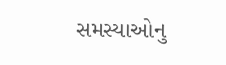સમસ્યાઓનુ